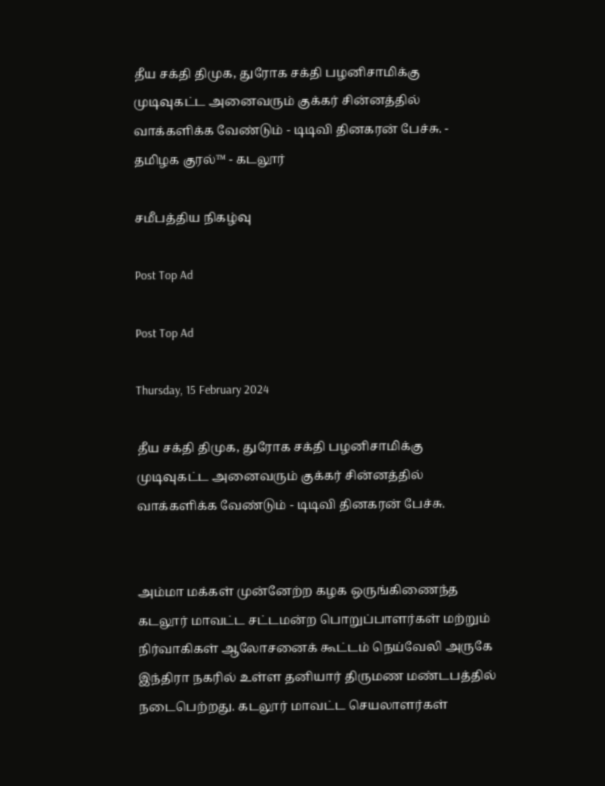தீய சக்தி திமுக, துரோக சக்தி பழனிசாமிக்கு முடிவுகட்ட அனைவரும் குக்கர் சின்னத்தில் வாக்களிக்க வேண்டும் - டிடிவி தினகரன் பேச்சு. - தமிழக குரல்™ - கடலூர்

சமீபத்திய நிகழ்வு

Post Top Ad

Post Top Ad

Thursday, 15 February 2024

தீய சக்தி திமுக, துரோக சக்தி பழனிசாமிக்கு முடிவுகட்ட அனைவரும் குக்கர் சின்னத்தில் வாக்களிக்க வேண்டும் - டிடிவி தினகரன் பேச்சு.


அம்மா மக்கள் முன்னேற்ற கழக ஒருங்கிணைந்த கடலூர் மாவட்ட சட்டமன்ற பொறுப்பாளர்கள் மற்றும் நிர்வாகிகள் ஆலோசனைக் கூட்டம் நெய்வேலி அருகே இந்திரா நகரில் உள்ள தனியார் திருமண மண்டபத்தில் நடைபெற்றது. கடலூர் மாவட்ட செயலாளர்கள்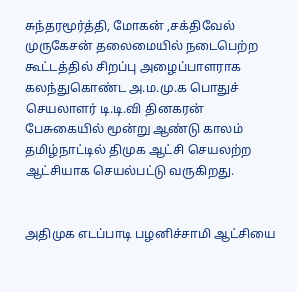சுந்தரமூர்த்தி, மோகன் ,சக்திவேல் முருகேசன் தலைமையில் நடைபெற்ற கூட்டத்தில் சிறப்பு அழைப்பாளராக கலந்துகொண்ட அ.ம.மு.க பொதுச் செயலாளர் டி.டி.வி தினகரன் பேசுகையில் மூன்று ஆண்டு காலம் தமிழ்நாட்டில் திமுக ஆட்சி செயலற்ற ஆட்சியாக செயல்பட்டு வருகிறது.


அதிமுக எடப்பாடி பழனிச்சாமி ஆட்சியை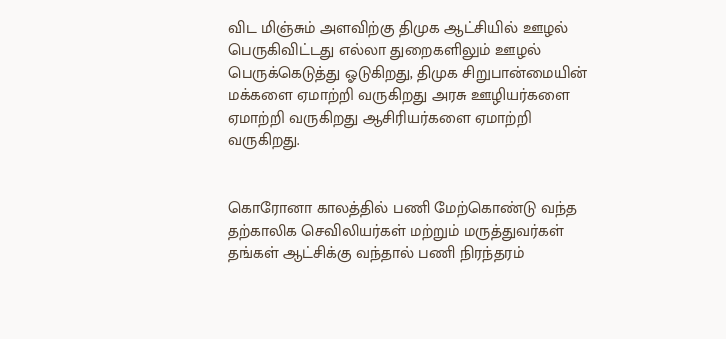விட மிஞ்சும் அளவிற்கு திமுக ஆட்சியில் ஊழல் பெருகிவிட்டது எல்லா துறைகளிலும் ஊழல் பெருக்கெடுத்து ஓடுகிறது, திமுக சிறுபான்மையின் மக்களை ஏமாற்றி வருகிறது அரசு ஊழியர்களை ஏமாற்றி வருகிறது ஆசிரியர்களை ஏமாற்றி வருகிறது.


கொரோனா காலத்தில் பணி மேற்கொண்டு வந்த தற்காலிக செவிலியர்கள் மற்றும் மருத்துவர்கள் தங்கள் ஆட்சிக்கு வந்தால் பணி நிரந்தரம்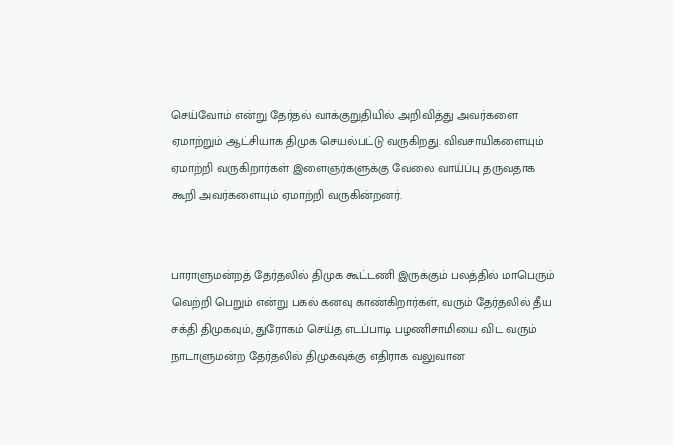செய்வோம் என்று தேர்தல் வாக்குறுதியில் அறிவித்து அவர்களை ஏமாற்றும் ஆட்சியாக திமுக செயல்பட்டு வருகிறது. விவசாயிகளையும் ஏமாற்றி வருகிறார்கள் இளைஞர்களுக்கு வேலை வாய்ப்பு தருவதாக கூறி அவர்களையும் ஏமாற்றி வருகின்றனர்.


பாராளுமன்றத் தேர்தலில் திமுக கூட்டணி இருக்கும் பலத்தில் மாபெரும் வெற்றி பெறும் என்று பகல் கனவு காண்கிறார்கள், வரும் தேர்தலில் தீய சக்தி திமுகவும், துரோகம் செய்த எடப்பாடி பழணிசாமியை விட வரும் நாடாளுமன்ற தேர்தலில் திமுகவுக்கு எதிராக வலுவான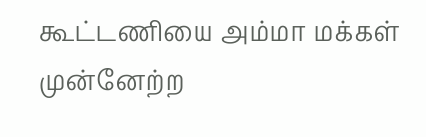கூட்டணியை அம்மா மக்கள் முன்னேற்ற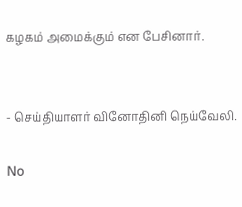கழகம் அமைக்கும் என பேசினார்.


- செய்தியாளர் வினோதினி நெய்வேலி.

No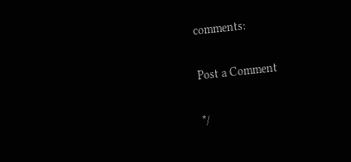comments:

Post a Comment

*/